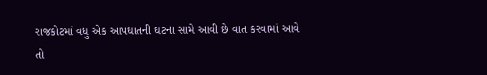રાજકોટમાં વધુ એક આપઘાતની ઘટના સામે આવી છે વાત કરવામાં આવે તો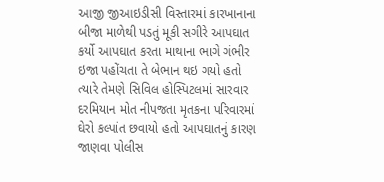આજી જીઆઇડીસી વિસ્તારમાં કારખાનાના બીજા માળેથી પડતું મૂકી સગીરે આપઘાત કર્યો આપઘાત કરતા માથાના ભાગે ગંભીર ઇજા પહોંચતા તે બેભાન થઇ ગયો હતો ત્યારે તેમણે સિવિલ હોસ્પિટલમાં સારવાર દરમિયાન મોત નીપજતા મૃતકના પરિવારમાં ઘેરો કલ્પાંત છવાયો હતો આપઘાતનું કારણ જાણવા પોલીસ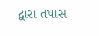દ્વારા તપાસ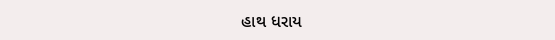હાથ ધરાય